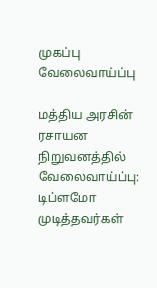முகப்பு
வேலைவாய்ப்பு

மத்திய அரசின் ரசாயன நிறுவனத்தில் வேலைவாய்ப்பு: டிப்ளமோ முடித்தவர்கள்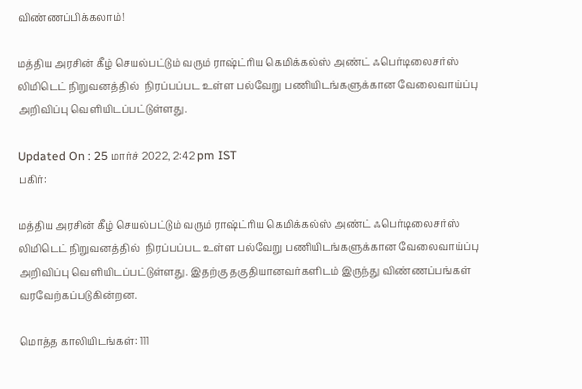விண்ணப்பிக்கலாம்!

மத்திய அரசின் கீழ் செயல்பட்டும் வரும் ராஷ்ட்ரிய கெமிக்கல்ஸ் அண்ட் ஃபெர்டிலைசர்ஸ் லிமிடெட் நிறுவனத்தில்  நிரப்பப்பட உள்ள பல்வேறு பணியிடங்களுக்கான வேலைவாய்ப்பு அறிவிப்பு வெளியிடப்பட்டுள்ளது.

Updated On : 25 மார்ச் 2022, 2:42 pm IST
பகிர்:

மத்திய அரசின் கீழ் செயல்பட்டும் வரும் ராஷ்ட்ரிய கெமிக்கல்ஸ் அண்ட் ஃபெர்டிலைசர்ஸ் லிமிடெட் நிறுவனத்தில்  நிரப்பப்பட உள்ள பல்வேறு பணியிடங்களுக்கான வேலைவாய்ப்பு அறிவிப்பு வெளியிடப்பட்டுள்ளது. இதற்கு தகுதியானவர்களிடம் இருந்து விண்ணப்பங்கள் வரவேற்கப்படுகின்றன.

மொத்த காலியிடங்கள்: 111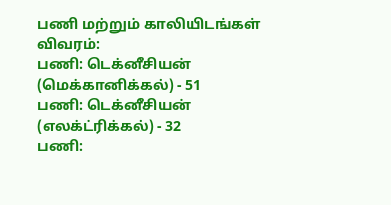பணி மற்றும் காலியிடங்கள் விவரம்:
பணி: டெக்னீசியன் (மெக்கானிக்கல்) - 51
பணி: டெக்னீசியன் (எலக்ட்ரிக்கல்) - 32
பணி: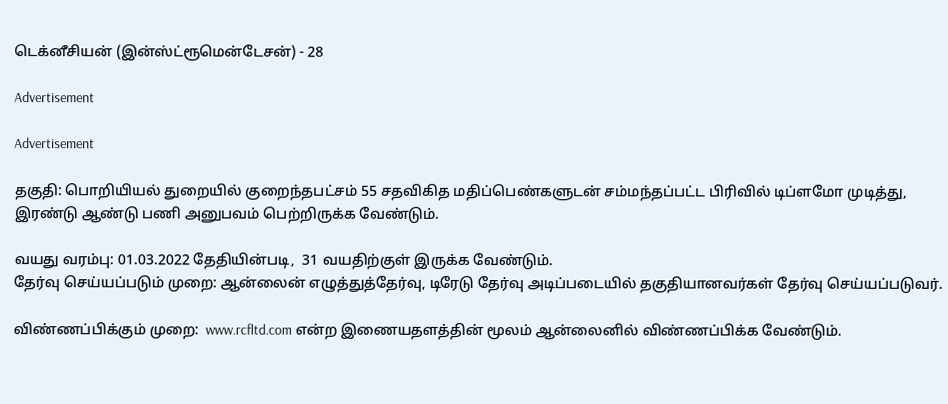டெக்னீசியன் (இன்ஸ்ட்ரூமென்டேசன்) - 28

Advertisement

Advertisement

தகுதி: பொறியியல் துறையில் குறைந்தபட்சம் 55 சதவிகித மதிப்பெண்களுடன் சம்மந்தப்பட்ட பிரிவில் டிப்ளமோ முடித்து, இரண்டு ஆண்டு பணி அனுபவம் பெற்றிருக்க வேண்டும்.

வயது வரம்பு: 01.03.2022 தேதியின்படி,  31 வயதிற்குள் இருக்க வேண்டும்.
தேர்வு செய்யப்படும் முறை: ஆன்லைன் எழுத்துத்தேர்வு, டிரேடு தேர்வு அடிப்படையில் தகுதியானவர்கள் தேர்வு செய்யப்படுவர்.

விண்ணப்பிக்கும் முறை:  www.rcfltd.com என்ற இணையதளத்தின் மூலம் ஆன்லைனில் விண்ணப்பிக்க வேண்டும்.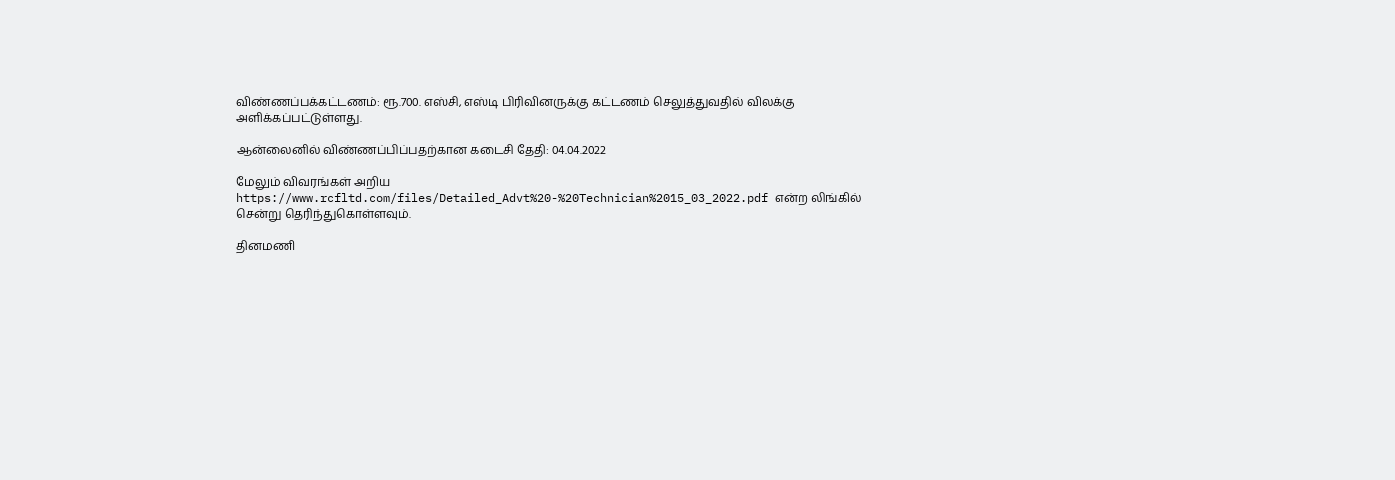விண்ணப்பக்கட்டணம்: ரூ.700. எஸ்சி, எஸ்டி பிரிவினருக்கு கட்டணம் செலுத்துவதில் விலக்கு அளிக்கப்பட்டுள்ளது.

ஆன்லைனில் விண்ணப்பிப்பதற்கான கடைசி தேதி: 04.04.2022

மேலும் விவரங்கள் அறிய https://www.rcfltd.com/files/Detailed_Advt%20-%20Technician%2015_03_2022.pdf என்ற லிங்கில் சென்று தெரிந்துகொள்ளவும்.

தினமணி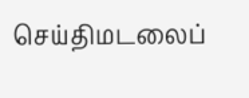செய்திமடலைப்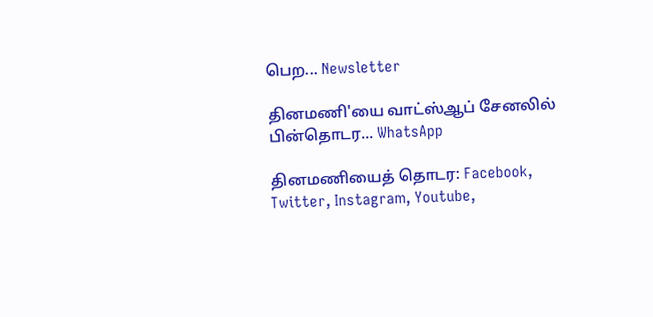பெற... Newsletter

தினமணி'யை வாட்ஸ்ஆப் சேனலில் பின்தொடர... WhatsApp

தினமணியைத் தொடர: Facebook, Twitter, Instagram, Youtube,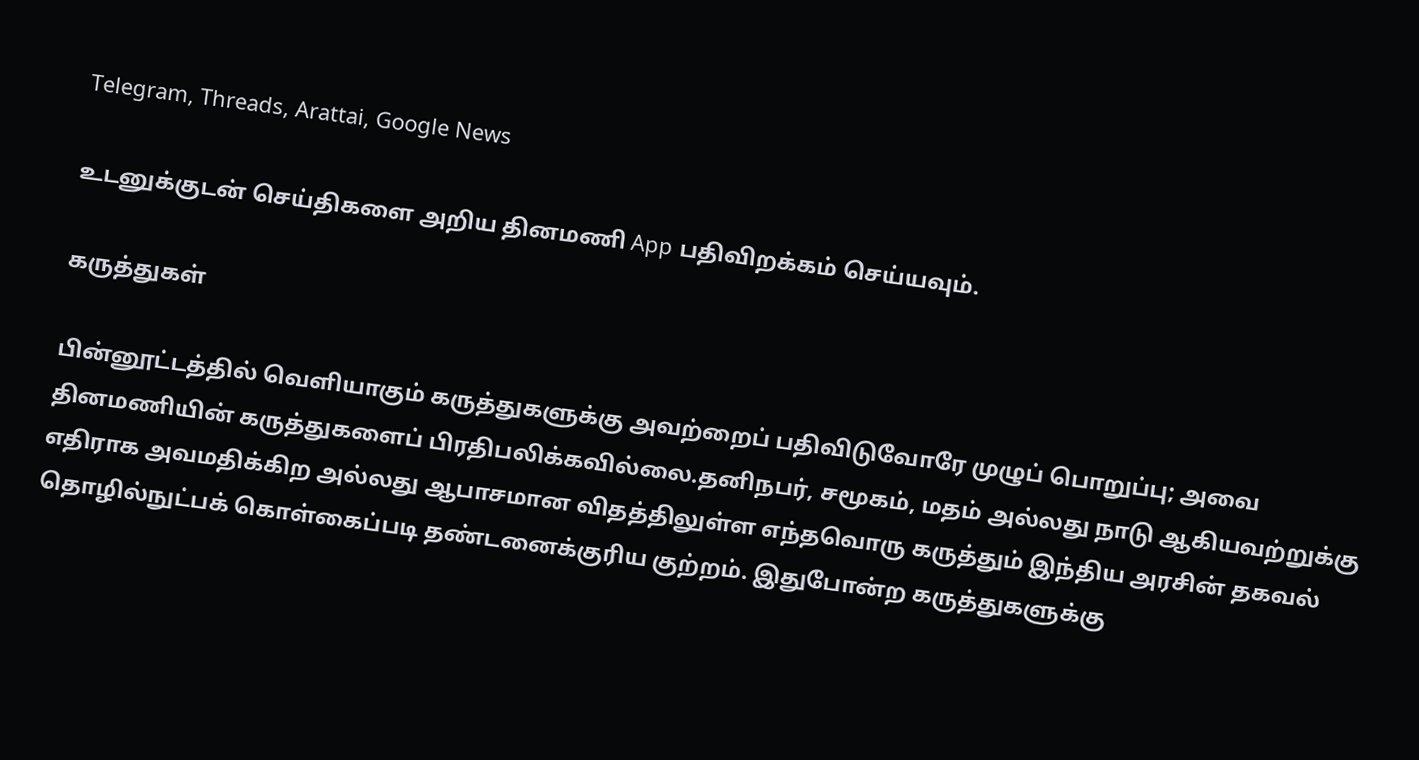Telegram, Threads, Arattai, Google News

உடனுக்குடன் செய்திகளை அறிய தினமணி App பதிவிறக்கம் செய்யவும்.

கருத்துகள்

பின்னூட்டத்தில் வெளியாகும் கருத்துகளுக்கு அவற்றைப் பதிவிடுவோரே முழுப் பொறுப்பு; அவை தினமணியின் கருத்துகளைப் பிரதிபலிக்கவில்லை.தனிநபர், சமூகம், மதம் அல்லது நாடு ஆகியவற்றுக்கு எதிராக அவமதிக்கிற அல்லது ஆபாசமான விதத்திலுள்ள எந்தவொரு கருத்தும் இந்திய அரசின் தகவல் தொழில்நுட்பக் கொள்கைப்படி தண்டனைக்குரிய குற்றம். இதுபோன்ற கருத்துகளுக்கு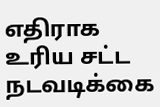எதிராக உரிய சட்ட நடவடிக்கை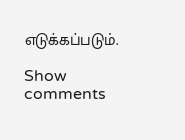எடுக்கப்படும்.

Show comments